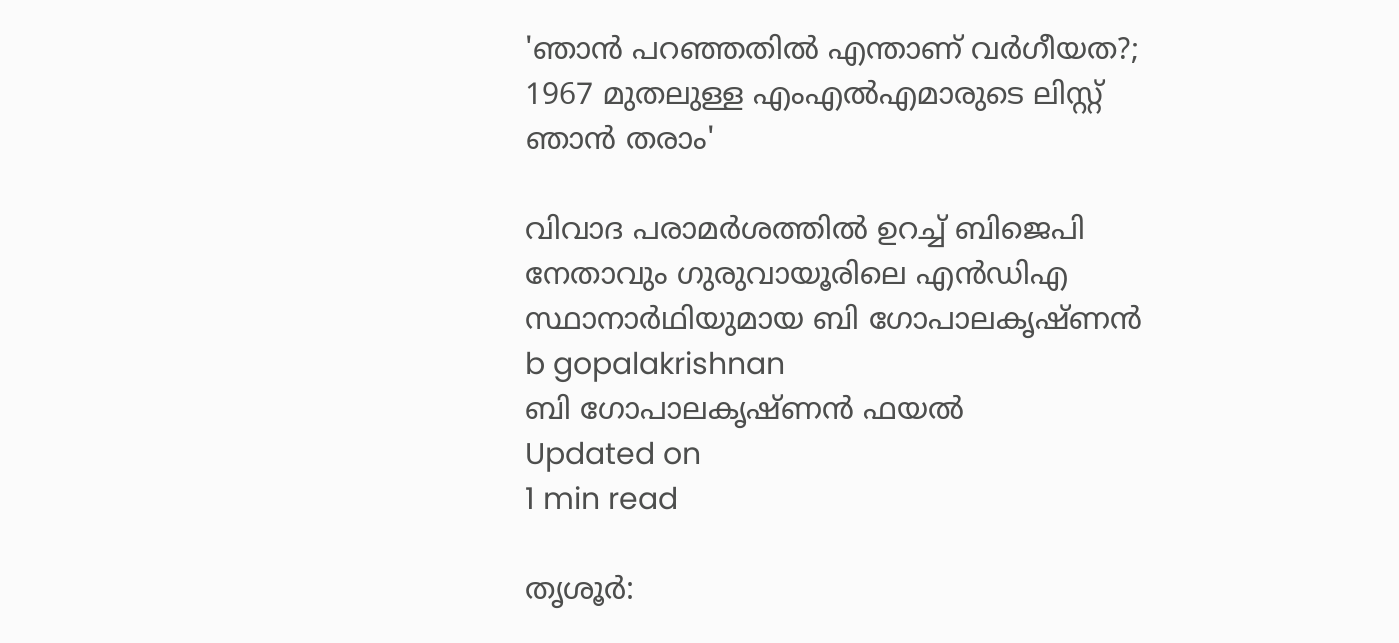'ഞാന്‍ പറഞ്ഞതില്‍ എന്താണ് വര്‍ഗീയത?; 1967 മുതലുള്ള എംഎല്‍എമാരുടെ ലിസ്റ്റ് ഞാന്‍ തരാം'

വിവാദ പരാമര്‍ശത്തില്‍ ഉറച്ച് ബിജെപി നേതാവും ഗുരുവായൂരിലെ എന്‍ഡിഎ സ്ഥാനാര്‍ഥിയുമായ ബി ഗോപാലകൃഷ്ണന്‍
b gopalakrishnan
ബി ഗോപാലകൃഷ്ണന്‍ ഫയൽ
Updated on
1 min read

തൃശൂര്‍: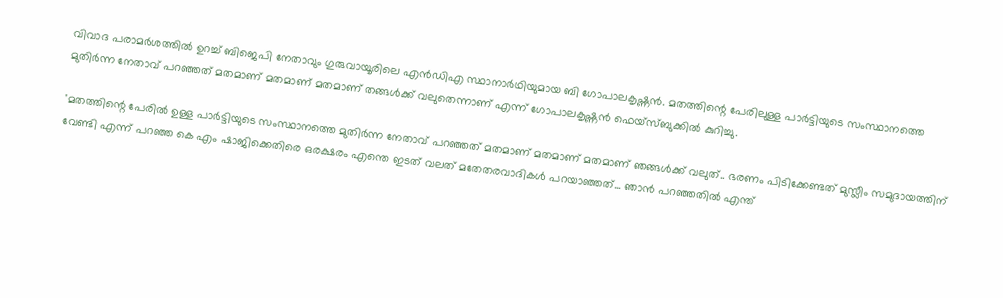വിവാദ പരാമര്‍ശത്തില്‍ ഉറച്ച് ബിജെപി നേതാവും ഗുരുവായൂരിലെ എന്‍ഡിഎ സ്ഥാനാര്‍ഥിയുമായ ബി ഗോപാലകൃഷ്ണന്‍. മതത്തിന്റെ പേരിലുള്ള പാര്‍ട്ടിയുടെ സംസ്ഥാനത്തെ മുതിര്‍ന്ന നേതാവ് പറഞ്ഞത് മതമാണ് മതമാണ് മതമാണ് തങ്ങള്‍ക്ക് വലുതെന്നാണ് എന്ന് ഗോപാലകൃഷ്ണന്‍ ഫെയ്‌സ്ബുക്കില്‍ കുറിച്ചു.

'മതത്തിന്റെ പേരില്‍ ഉള്ള പാര്‍ട്ടിയുടെ സംസ്ഥാനത്തെ മുതിര്‍ന്ന നേതാവ് പറഞ്ഞത് മതമാണ് മതമാണ് മതമാണ് ഞങ്ങള്‍ക്ക് വലുത്.. ഭരണം പിടിക്കേണ്ടത് മുസ്ലീം സമുദായത്തിന് വേണ്ടി എന്ന് പറഞ്ഞ കെ എം ഷാജിക്കെതിരെ ഒരക്ഷരം എന്തെ ഇടത് വലത് മതേതരവാദികള്‍ പറയാഞ്ഞത്... ഞാന്‍ പറഞ്ഞതില്‍ എന്ത്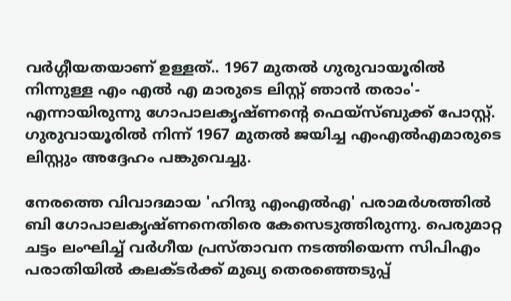വര്‍ഗ്ഗീയതയാണ് ഉള്ളത്.. 1967 മുതല്‍ ഗുരുവായൂരില്‍ നിന്നുള്ള എം എല്‍ എ മാരുടെ ലിസ്റ്റ് ഞാന്‍ തരാം'- എന്നായിരുന്നു ഗോപാലകൃഷ്ണന്റെ ഫെയ്‌സ്ബുക്ക് പോസ്റ്റ്. ഗുരുവായൂരില്‍ നിന്ന് 1967 മുതല്‍ ജയിച്ച എംഎല്‍എമാരുടെ ലിസ്റ്റും അദ്ദേഹം പങ്കുവെച്ചു.

നേരത്തെ വിവാദമായ 'ഹിന്ദു എംഎല്‍എ' പരാമര്‍ശത്തില്‍ ബി ഗോപാലകൃഷ്ണനെതിരെ കേസെടുത്തിരുന്നു. പെരുമാറ്റ ചട്ടം ലംഘിച്ച് വര്‍ഗീയ പ്രസ്താവന നടത്തിയെന്ന സിപിഎം പരാതിയില്‍ കലക്ടര്‍ക്ക് മുഖ്യ തെരഞ്ഞെടുപ്പ്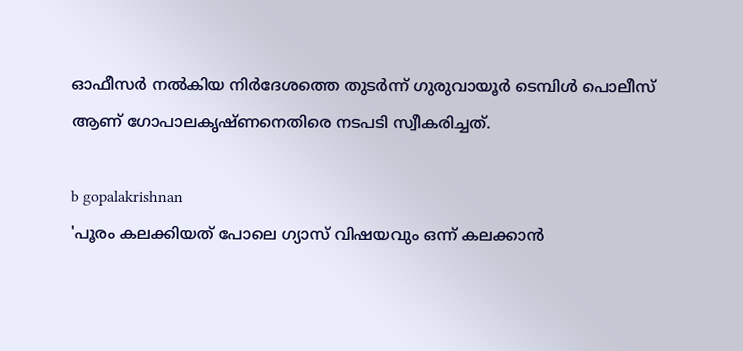ഓഫീസര്‍ നല്‍കിയ നിര്‍ദേശത്തെ തുടര്‍ന്ന് ഗുരുവായൂര്‍ ടെമ്പിള്‍ പൊലീസ് ആണ് ഗോപാലകൃഷ്ണനെതിരെ നടപടി സ്വീകരിച്ചത്.

b gopalakrishnan
'പൂരം കലക്കിയത് പോലെ ഗ്യാസ് വിഷയവും ഒന്ന് കലക്കാൻ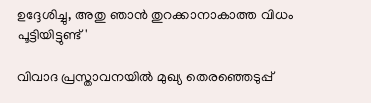ഉദ്ദേശിച്ചു, അതു ഞാൻ തുറക്കാനാകാത്ത വിധം പൂട്ടിയിട്ടുണ്ട്'

വിവാദ പ്രസ്താവനയില്‍ മുഖ്യ തെരഞ്ഞെടുപ്പ്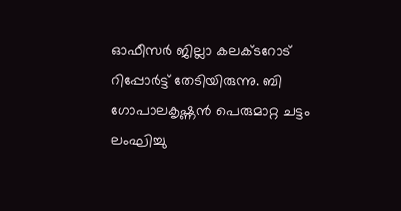ഓഫീസര്‍ ജില്ലാ കലക്ടറോട് റിപ്പോര്‍ട്ട് തേടിയിരുന്നു. ബി ഗോപാലകൃഷ്ണന്‍ പെരുമാറ്റ ചട്ടം ലംഘിച്ചു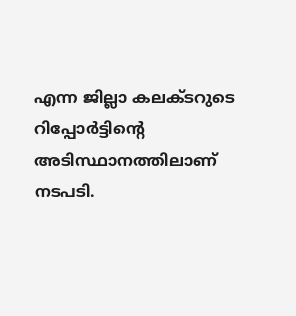എന്ന ജില്ലാ കലക്ടറുടെ റിപ്പോര്‍ട്ടിന്റെ അടിസ്ഥാനത്തിലാണ് നടപടി.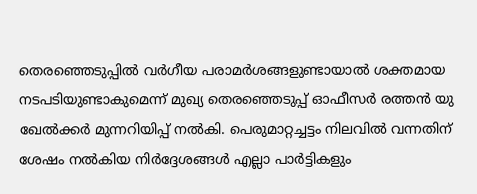തെരഞ്ഞെടുപ്പില്‍ വര്‍ഗീയ പരാമര്‍ശങ്ങളുണ്ടായാല്‍ ശക്തമായ നടപടിയുണ്ടാകുമെന്ന് മുഖ്യ തെരഞ്ഞെടുപ്പ് ഓഫീസര്‍ രത്തന്‍ യു ഖേല്‍ക്കര്‍ മുന്നറിയിപ്പ് നല്‍കി. പെരുമാറ്റച്ചട്ടം നിലവില്‍ വന്നതിന് ശേഷം നല്‍കിയ നിര്‍ദ്ദേശങ്ങള്‍ എല്ലാ പാര്‍ട്ടികളും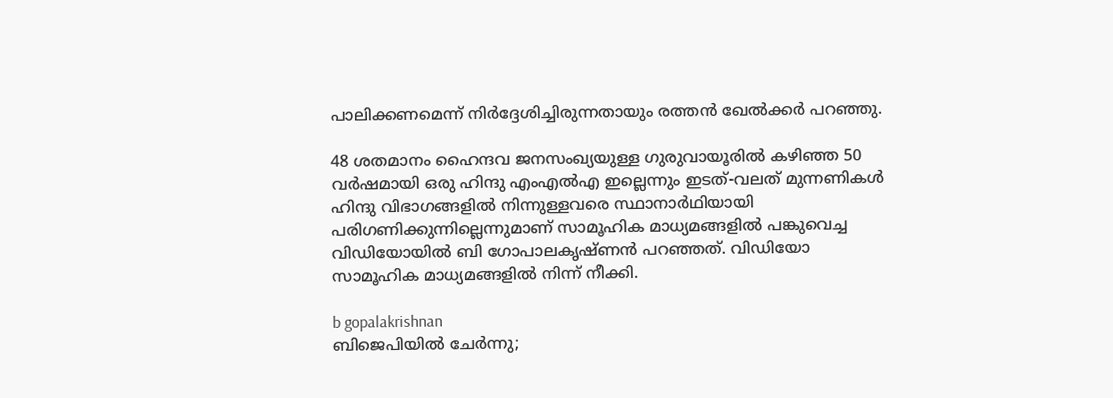പാലിക്കണമെന്ന് നിര്‍ദ്ദേശിച്ചിരുന്നതായും രത്തന്‍ ഖേല്‍ക്കര്‍ പറഞ്ഞു.

48 ശതമാനം ഹൈന്ദവ ജനസംഖ്യയുള്ള ഗുരുവായൂരില്‍ കഴിഞ്ഞ 50 വര്‍ഷമായി ഒരു ഹിന്ദു എംഎല്‍എ ഇല്ലെന്നും ഇടത്-വലത് മുന്നണികള്‍ ഹിന്ദു വിഭാഗങ്ങളില്‍ നിന്നുള്ളവരെ സ്ഥാനാര്‍ഥിയായി പരിഗണിക്കുന്നില്ലെന്നുമാണ് സാമൂഹിക മാധ്യമങ്ങളില്‍ പങ്കുവെച്ച വിഡിയോയില്‍ ബി ഗോപാലകൃഷ്ണന്‍ പറഞ്ഞത്. വിഡിയോ സാമൂഹിക മാധ്യമങ്ങളില്‍ നിന്ന് നീക്കി.

b gopalakrishnan
ബിജെപിയില്‍ ചേര്‍ന്നു;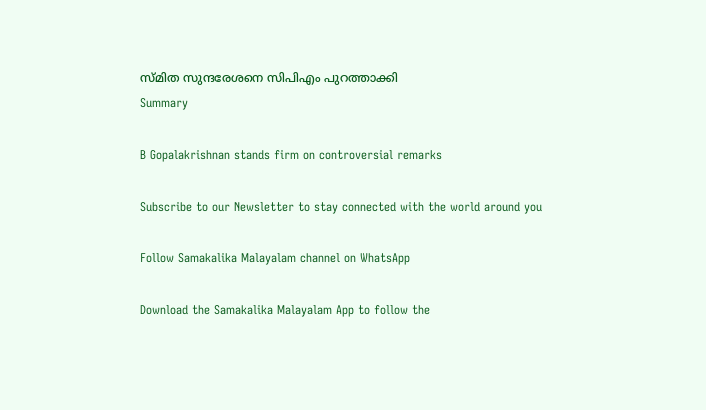സ്മിത സുന്ദരേശനെ സിപിഎം പുറത്താക്കി
Summary

B Gopalakrishnan stands firm on controversial remarks

Subscribe to our Newsletter to stay connected with the world around you

Follow Samakalika Malayalam channel on WhatsApp

Download the Samakalika Malayalam App to follow the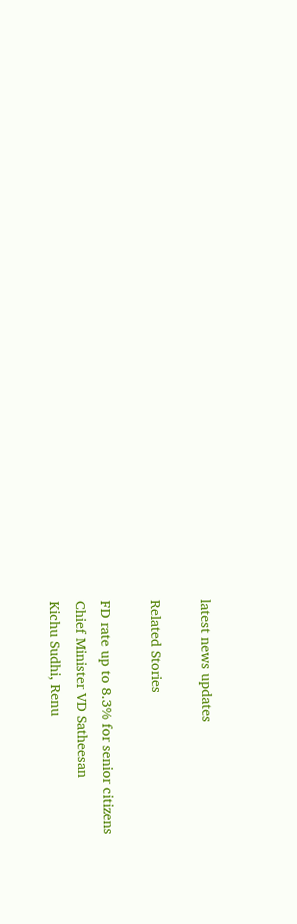latest news updates

Related Stories

FD rate up to 8.3% for senior citizens
Chief Minister VD Satheesan
Kichu Sudhi, Renu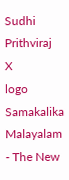Sudhi
Prithviraj
X
logo
Samakalika Malayalam - The New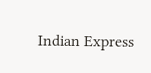Indian Express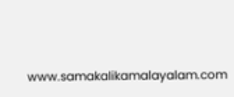www.samakalikamalayalam.com